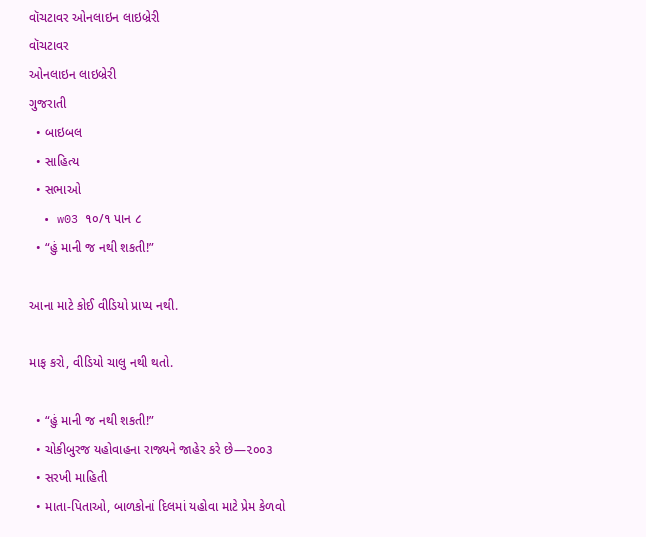વૉચટાવર ઓનલાઇન લાઇબ્રેરી
વૉચટાવર
ઓનલાઇન લાઇબ્રેરી
ગુજરાતી
  • બાઇબલ
  • સાહિત્ય
  • સભાઓ
  • w03 ૧૦/૧ પાન ૮
  • “હું માની જ નથી શકતી!”

આના માટે કોઈ વીડિયો પ્રાપ્ય નથી.

માફ કરો, વીડિયો ચાલુ નથી થતો.

  • “હું માની જ નથી શકતી!”
  • ચોકીબુરજ યહોવાહના રાજ્યને જાહેર કરે છે—૨૦૦૩
  • સરખી માહિતી
  • માતા-પિતાઓ, બાળકોનાં દિલમાં યહોવા માટે પ્રેમ કેળવો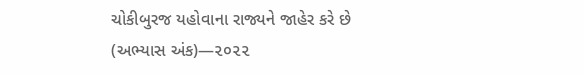ચોકીબુરજ યહોવાના રાજ્યને જાહેર કરે છે (અભ્યાસ અંક)—૨૦૨૨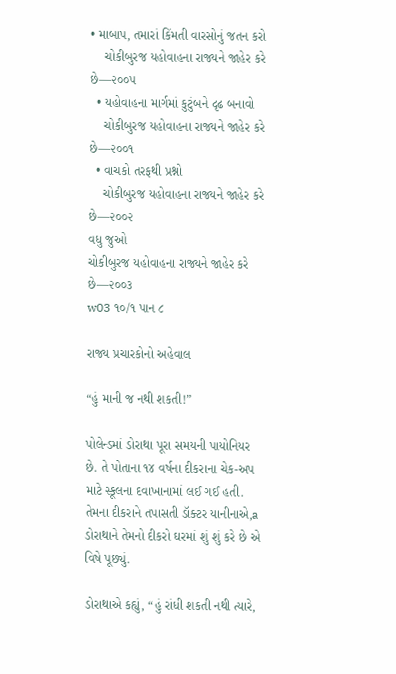• માબાપ, તમારાં કિંમતી વારસોનું જતન કરો
    ચોકીબુરજ યહોવાહના રાજ્યને જાહેર કરે છે—૨૦૦૫
  • યહોવાહના માર્ગમાં કુટુંબને દૃઢ બનાવો
    ચોકીબુરજ યહોવાહના રાજ્યને જાહેર કરે છે—૨૦૦૧
  • વાચકો તરફથી પ્રશ્નો
    ચોકીબુરજ યહોવાહના રાજ્યને જાહેર કરે છે—૨૦૦૨
વધુ જુઓ
ચોકીબુરજ યહોવાહના રાજ્યને જાહેર કરે છે—૨૦૦૩
w03 ૧૦/૧ પાન ૮

રાજ્ય પ્રચારકોનો અહેવાલ

“હું માની જ નથી શકતી!”

પોલેન્ડમાં ડોરાથા પૂરા સમયની પાયોનિયર છે. તે પોતાના ૧૪ વર્ષના દીકરાના ચેક-અપ માટે સ્કૂલના દવાખાનામાં લઈ ગઈ હતી. તેમના દીકરાને તપાસતી ડૉક્ટર યાનીનાએ,a ડોરાથાને તેમનો દીકરો ઘરમાં શું શું કરે છે એ વિષે પૂછ્યું.

ડોરાથાએ કહ્યું, “હું રાંધી શકતી નથી ત્યારે,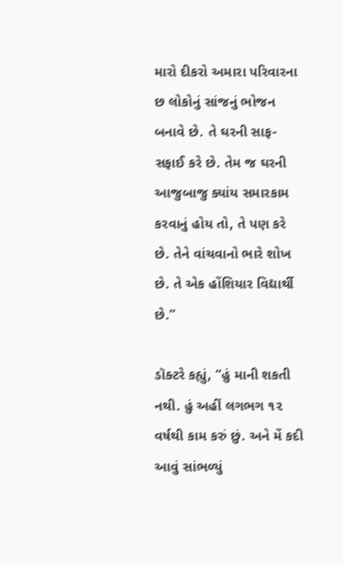મારો દીકરો અમારા પરિવારના છ લોકોનું સાંજનું ભોજન બનાવે છે. તે ઘરની સાફ-સફાઈ કરે છે. તેમ જ ઘરની આજુબાજુ ક્યાંય સમારકામ કરવાનું હોય તો, તે પણ કરે છે. તેને વાંચવાનો ભારે શોખ છે. તે એક હોંશિયાર વિદ્યાર્થી છે.”

ડૉક્ટરે કહ્યું, “હું માની શકતી નથી. હું અહીં લગભગ ૧૨ વર્ષથી કામ કરું છું. અને મેં કદી આવું સાંભળ્યું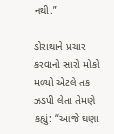નથી.”

ડોરાથાને પ્રચાર કરવાનો સારો મોકો મળ્યો એટલે તક ઝડપી લેતા તેમણે કહ્યું: “આજે ઘણા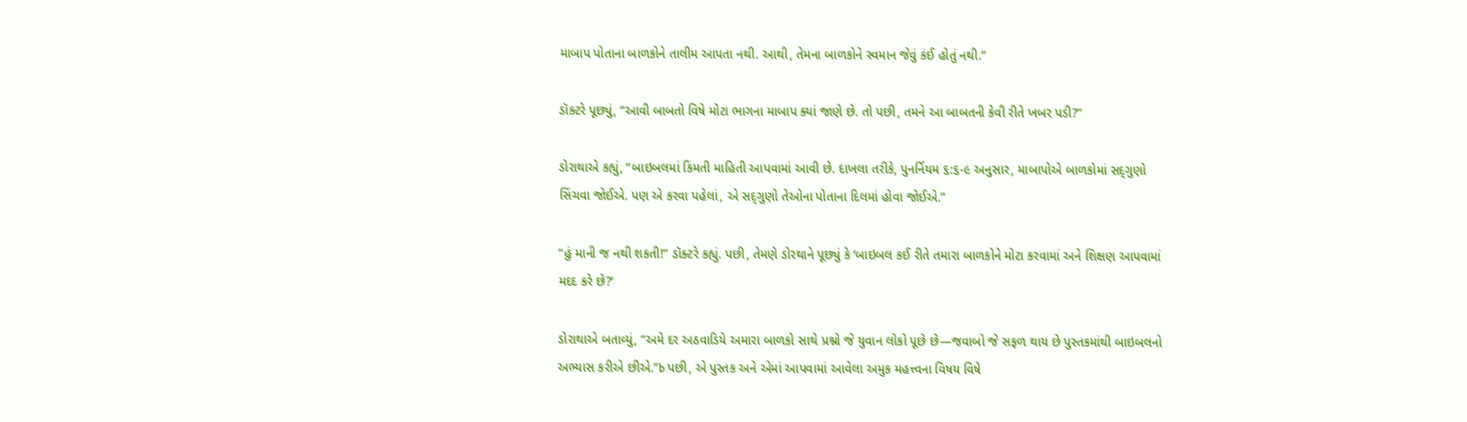માબાપ પોતાના બાળકોને તાલીમ આપતા નથી. આથી, તેમના બાળકોને સ્વમાન જેવું કંઈ હોતું નથી.”

ડૉક્ટરે પૂછ્યું, “આવી બાબતો વિષે મોટા ભાગના માબાપ ક્યાં જાણે છે. તો પછી, તમને આ બાબતની કેવી રીતે ખબર પડી?”

ડોરાથાએ કહ્યું, “બાઇબલમાં કિંમતી માહિતી આપવામાં આવી છે. દાખલા તરીકે, પુનર્નિયમ ૬:૬-૯ અનુસાર, માબાપોએ બાળકોમાં સદ્‍ગુણો સિંચવા જોઈએ. પણ એ કરવા પહેલાં, એ સદ્‍ગુણો તેઓના પોતાના દિલમાં હોવા જોઈએ.”

“હું માની જ નથી શકતી!” ડૉક્ટરે કહ્યું. પછી, તેમણે ડોરથાને પૂછ્યું કે ‘બાઇબલ કઈ રીતે તમારા બાળકોને મોટા કરવામાં અને શિક્ષણ આપવામાં મદદ કરે છે?’

ડોરાથાએ બતાવ્યું, “અમે દર અઠવાડિયે અમારા બાળકો સાથે પ્રશ્નો જે યુવાન લોકો પૂછે છે—જવાબો જે સફળ થાય છે પુસ્તકમાંથી બાઇબલનો અભ્યાસ કરીએ છીએ.”b પછી, એ પુસ્તક અને એમાં આપવામાં આવેલા અમુક મહત્ત્વના વિષય વિષે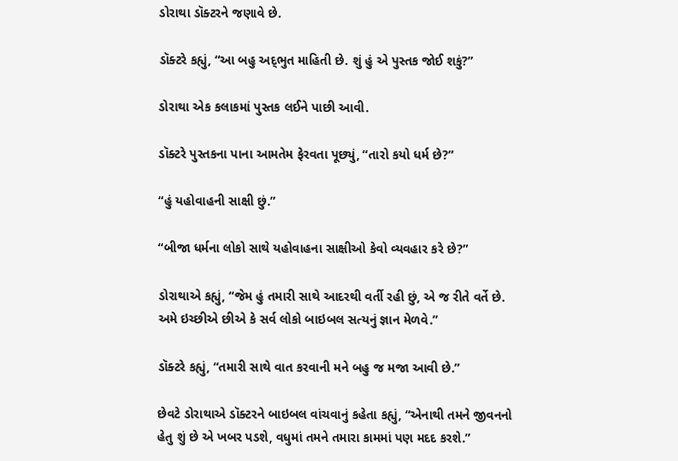ડોરાથા ડૉક્ટરને જણાવે છે.

ડૉક્ટરે કહ્યું, “આ બહુ અદ્‍ભુત માહિતી છે. શું હું એ પુસ્તક જોઈ શકું?”

ડોરાથા એક કલાકમાં પુસ્તક લઈને પાછી આવી.

ડૉક્ટરે પુસ્તકના પાના આમતેમ ફેરવતા પૂછ્યું, “તારો કયો ધર્મ છે?”

“હું યહોવાહની સાક્ષી છું.”

“બીજા ધર્મના લોકો સાથે યહોવાહના સાક્ષીઓ કેવો વ્યવહાર કરે છે?”

ડોરાથાએ કહ્યું, “જેમ હું તમારી સાથે આદરથી વર્તી રહી છું, એ જ રીતે વર્તે છે. અમે ઇચ્છીએ છીએ કે સર્વ લોકો બાઇબલ સત્યનું જ્ઞાન મેળવે.”

ડૉક્ટરે કહ્યું, “તમારી સાથે વાત કરવાની મને બહુ જ મજા આવી છે.”

છેવટે ડોરાથાએ ડૉક્ટરને બાઇબલ વાંચવાનું કહેતા કહ્યું, “એનાથી તમને જીવનનો હેતુ શું છે એ ખબર પડશે, વધુમાં તમને તમારા કામમાં પણ મદદ કરશે.”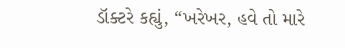ડૉક્ટરે કહ્યું, “ખરેખર, હવે તો મારે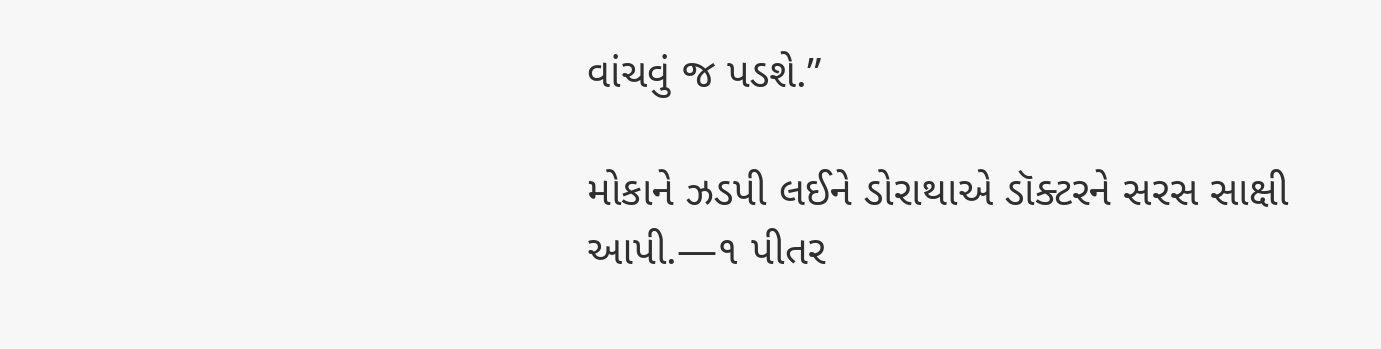વાંચવું જ પડશે.”

મોકાને ઝડપી લઈને ડોરાથાએ ડૉક્ટરને સરસ સાક્ષી આપી.—૧ પીતર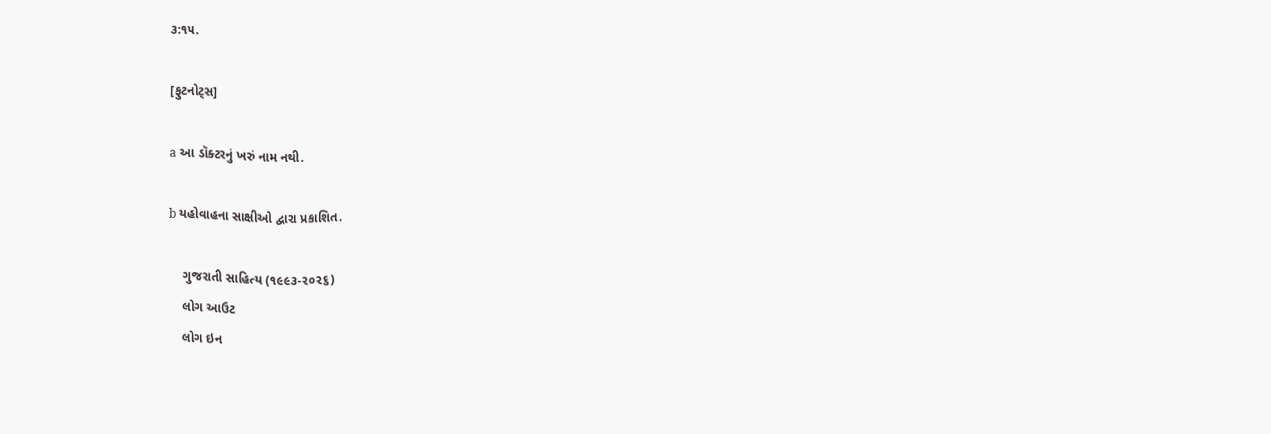૩:૧૫.

[ફુટનોટ્‌સ]

a આ ડૉક્ટરનું ખરું નામ નથી.

b યહોવાહના સાક્ષીઓ દ્વારા પ્રકાશિત.

    ગુજરાતી સાહિત્ય (૧૯૯૩-૨૦૨૬)
    લોગ આઉટ
    લોગ ઇન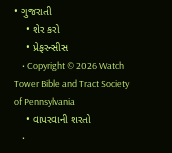• ગુજરાતી
    • શેર કરો
    • પ્રેફરન્સીસ
    • Copyright © 2026 Watch Tower Bible and Tract Society of Pennsylvania
    • વાપરવાની શરતો
    •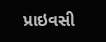પ્રાઇવસી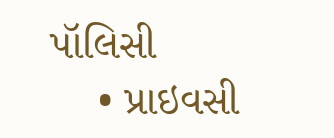પૉલિસી
    • પ્રાઇવસી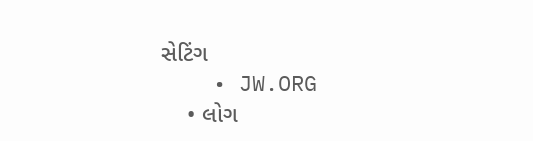સેટિંગ
    • JW.ORG
    • લોગ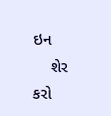ઇન
    શેર કરો